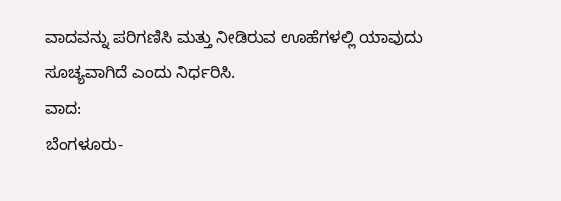ವಾದವನ್ನು ಪರಿಗಣಿಸಿ ಮತ್ತು ನೀಡಿರುವ ಊಹೆಗಳಲ್ಲಿ ಯಾವುದು ಸೂಚ್ಯವಾಗಿದೆ ಎಂದು ನಿರ್ಧರಿಸಿ.
ವಾದ:
ಬೆಂಗಳೂರು-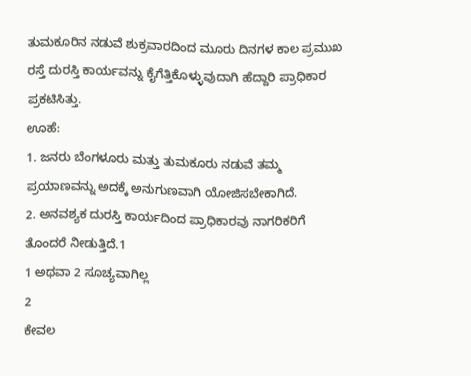ತುಮಕೂರಿನ ನಡುವೆ ಶುಕ್ರವಾರದಿಂದ ಮೂರು ದಿನಗಳ ಕಾಲ ಪ್ರಮುಖ ರಸ್ತೆ ದುರಸ್ತಿ ಕಾರ್ಯವನ್ನು ಕೈಗೆತ್ತಿಕೊಳ್ಳುವುದಾಗಿ ಹೆದ್ದಾರಿ ಪ್ರಾಧಿಕಾರ ಪ್ರಕಟಿಸಿತ್ತು.
ಊಹೆ:
1. ಜನರು ಬೆಂಗಳೂರು ಮತ್ತು ತುಮಕೂರು ನಡುವೆ ತಮ್ಮ ಪ್ರಯಾಣವನ್ನು ಅದಕ್ಕೆ ಅನುಗುಣವಾಗಿ ಯೋಜಿಸಬೇಕಾಗಿದೆ.
2. ಅನವಶ್ಯಕ ದುರಸ್ತಿ ಕಾರ್ಯದಿಂದ ಪ್ರಾಧಿಕಾರವು ನಾಗರಿಕರಿಗೆ ತೊಂದರೆ ನೀಡುತ್ತಿದೆ.1
1 ಅಥವಾ 2 ಸೂಚ್ಯವಾಗಿಲ್ಲ
2
ಕೇವಲ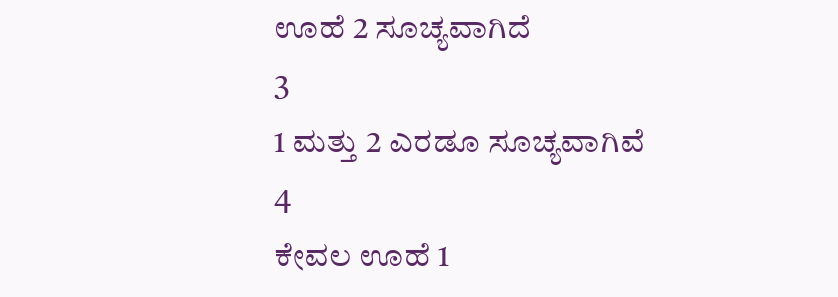ಊಹೆ 2 ಸೂಚ್ಯವಾಗಿದೆ
3
1 ಮತ್ತು 2 ಎರಡೂ ಸೂಚ್ಯವಾಗಿವೆ
4
ಕೇವಲ ಊಹೆ 1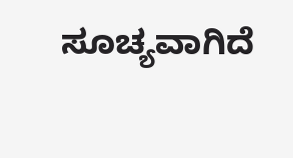ಸೂಚ್ಯವಾಗಿದೆ